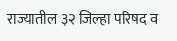राज्यातील ३२ जिल्हा परिषद व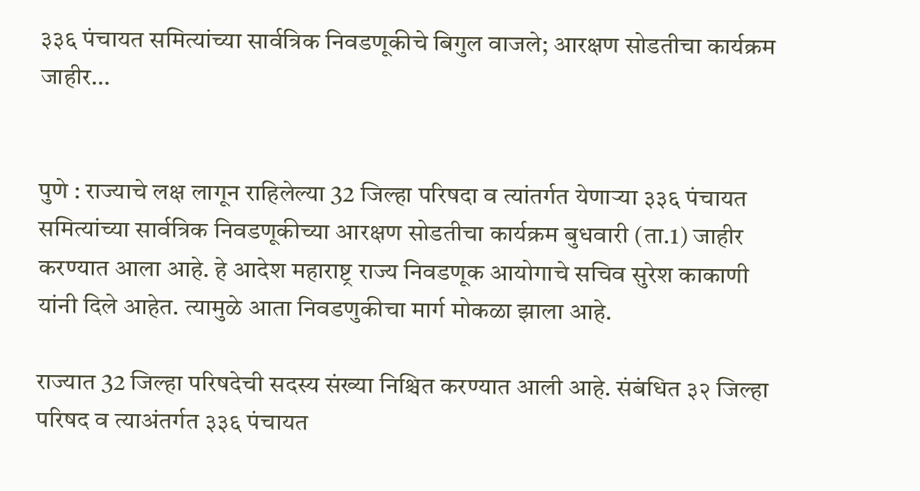३३६ पंचायत समित्यांच्या सार्वत्रिक निवडणूकीचे बिगुल वाजले; आरक्षण सोडतीचा कार्यक्रम जाहीर…


पुणे : राज्याचे लक्ष लागून राहिलेल्या 32 जिल्हा परिषदा व त्यांतर्गत येणाऱ्या ३३६ पंचायत समित्यांच्या सार्वत्रिक निवडणूकीच्या आरक्षण सोडतीचा कार्यक्रम बुधवारी (ता.1) जाहीर करण्यात आला आहे. हे आदेश महाराष्ट्र राज्य निवडणूक आयोगाचे सचिव सुरेश काकाणी यांनी दिले आहेत. त्यामुळे आता निवडणुकीचा मार्ग मोकळा झाला आहे.

राज्यात 32 जिल्हा परिषदेची सदस्य संख्या निश्चित करण्यात आली आहे. संबंधित ३२ जिल्हा परिषद व त्याअंतर्गत ३३६ पंचायत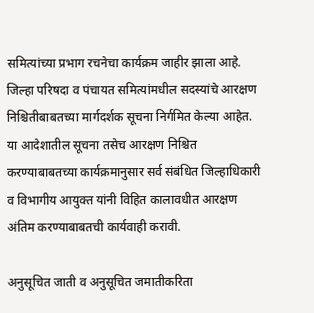समित्यांच्या प्रभाग रचनेचा कार्यक्रम जाहीर झाला आहे. जिल्हा परिषदा व पंचायत समित्यांमधील सदस्यांचे आरक्षण निश्चितीबाबतच्या मार्गदर्शक सूचना निर्गमित केल्या आहेत. या आदेशातील सूचना तसेच आरक्षण निश्चित करण्याबाबतच्या कार्यक्रमानुसार सर्व संबंधित जिल्हाधिकारी व विभागीय आयुक्त यांनी विहित कालावधीत आरक्षण अंतिम करण्याबाबतची कार्यवाही करावी.

अनुसूचित जाती व अनुसूचित जमातीकरिता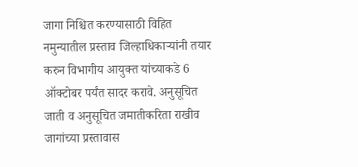जागा निश्चित करण्यासाठी विहित नमुन्यातील प्रस्ताव जिल्हाधिकाऱ्यांनी तयार करुन विभागीय आयुक्त यांच्याकडे 6 ऑक्टोबर पर्यंत सादर करावे. अनुसूचित जाती व अनुसूचित जमातीकरिता राखीव जागांच्या प्रस्तावास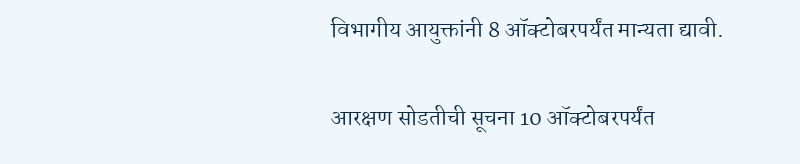विभागीय आयुक्तांनी 8 ऑक्टोबरपर्यंत मान्यता द्यावी.

आरक्षण सोडतीची सूचना 10 ऑक्टोबरपर्यंत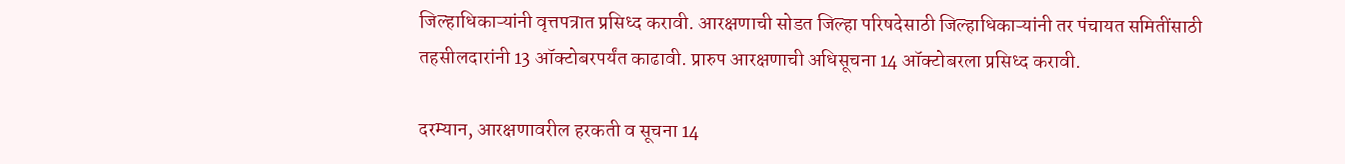जिल्हाधिकाऱ्यांनी वृत्तपत्रात प्रसिध्द करावी. आरक्षणाची सोडत जिल्हा परिषदेसाठी जिल्हाधिकाऱ्यांनी तर पंचायत समितींसाठी तहसीलदारांनी 13 ऑक्टोबरपर्यंत काढावी. प्रारुप आरक्षणाची अधिसूचना 14 ऑक्टोबरला प्रसिध्द करावी.

दरम्यान, आरक्षणावरील हरकती व सूचना 14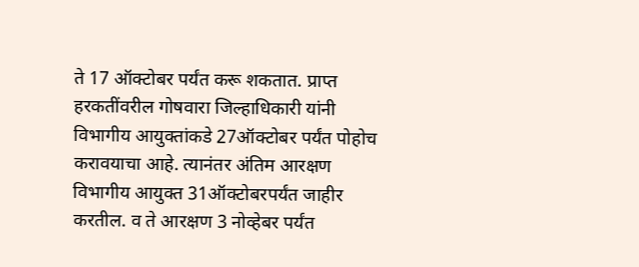ते 17 ऑक्टोबर पर्यंत करू शकतात. प्राप्त हरकतींवरील गोषवारा जिल्हाधिकारी यांनी विभागीय आयुक्तांकडे 27ऑक्टोबर पर्यंत पोहोच करावयाचा आहे. त्यानंतर अंतिम आरक्षण विभागीय आयुक्त 31ऑक्टोबरपर्यंत जाहीर करतील. व ते आरक्षण 3 नोव्हेबर पर्यंत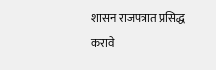शासन राजपत्रात प्रसिद्ध करावे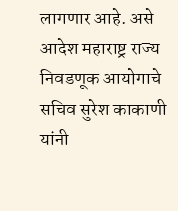लागणार आहे. असे आदेश महाराष्ट्र राज्य निवडणूक आयोगाचे सचिव सुरेश काकाणी यांनी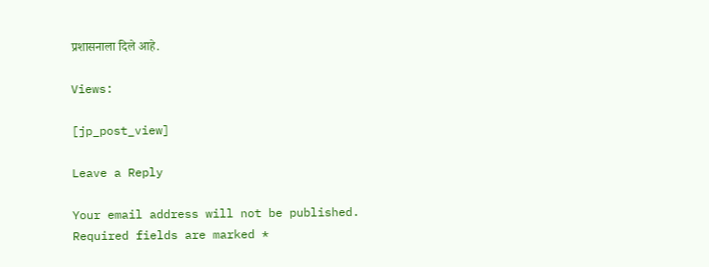प्रशासनाला दिले आहे.

Views:

[jp_post_view]

Leave a Reply

Your email address will not be published. Required fields are marked *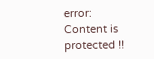error: Content is protected !!